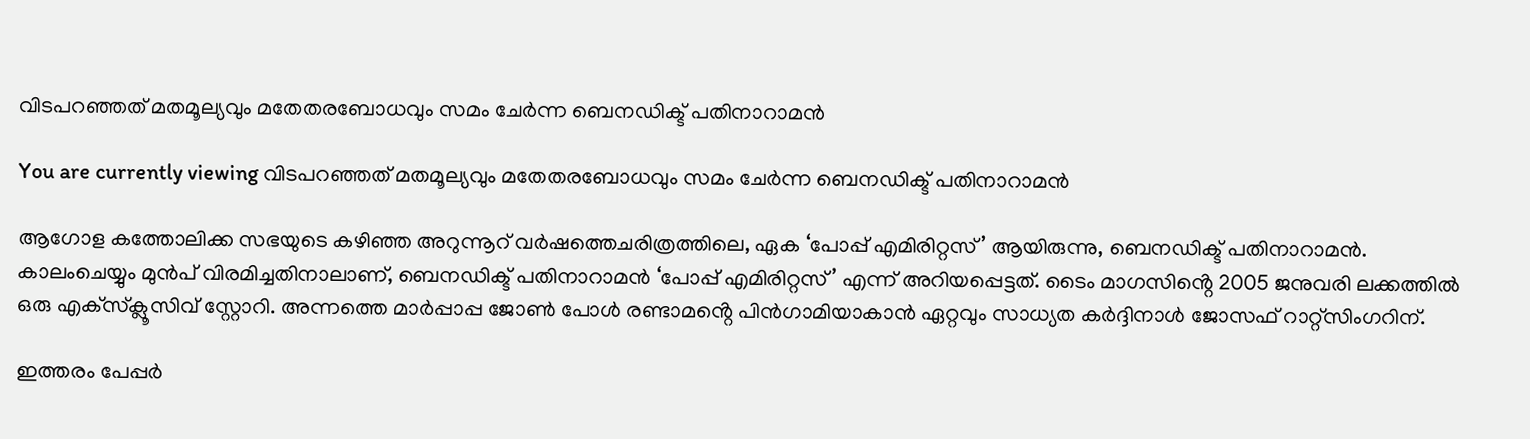വിടപറഞ്ഞത് മതമൂല്യവും മതേതരബോധവും സമം ചേര്‍ന്ന ബെനഡിക്ട് പതിനാറാമൻ

You are currently viewing വിടപറഞ്ഞത് മതമൂല്യവും മതേതരബോധവും സമം ചേര്‍ന്ന ബെനഡിക്ട് പതിനാറാമൻ

ആഗോള കത്തോലിക്ക സഭയുടെ കഴിഞ്ഞ അറുന്നൂറ് വര്‍ഷത്തെചരിത്രത്തിലെ, ഏക ‘പോപ്പ് എമിരിറ്റസ്’ ആയിരുന്നു, ബെനഡിക്ട് പതിനാറാമന്‍. കാലംചെയ്യും മുന്‍പ് വിരമിച്ചതിനാലാണ്, ബെനഡിക്ട് പതിനാറാമന്‍ ‘പോപ്പ് എമിരിറ്റസ്’ എന്ന് അറിയപ്പെട്ടത്. ടൈം മാഗസിൻ്റെ 2005 ജനുവരി ലക്കത്തില്‍ ഒരു എക്‌സ്‌ക്ലൂസിവ് സ്റ്റോറി. അന്നത്തെ മാര്‍പ്പാപ്പ ജോണ്‍ പോള്‍ രണ്ടാമൻ്റെ പിന്‍ഗാമിയാകാന്‍ ഏറ്റവും സാധ്യത കര്‍ദ്ദിനാള്‍ ജോസഫ് റാറ്റ്‌സിംഗറിന്.

ഇത്തരം പേപ്പർ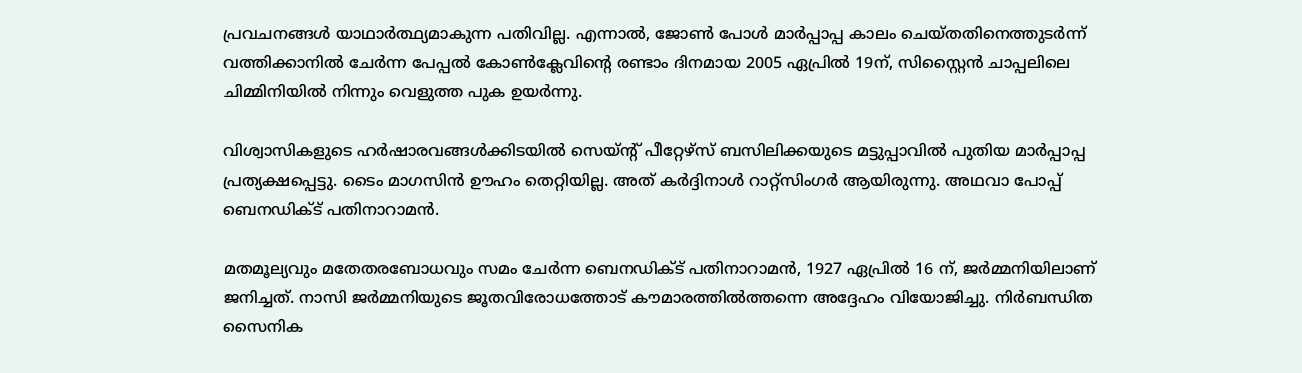പ്രവചനങ്ങള്‍ യാഥാര്‍ത്ഥ്യമാകുന്ന പതിവില്ല. എന്നാല്‍, ജോണ്‍ പോള്‍ മാര്‍പ്പാപ്പ കാലം ചെയ്തതിനെത്തുടര്‍ന്ന് വത്തിക്കാനില്‍ ചേര്‍ന്ന പേപ്പല്‍ കോണ്‍ക്ലേവിൻ്റെ രണ്ടാം ദിനമായ 2005 ഏപ്രില്‍ 19ന്, സിസ്റ്റൈന്‍ ചാപ്പലിലെ ചിമ്മിനിയില്‍ നിന്നും വെളുത്ത പുക ഉയര്‍ന്നു.

വിശ്വാസികളുടെ ഹര്‍ഷാരവങ്ങള്‍ക്കിടയില്‍ സെയ്ന്റ് പീറ്റേഴ്‌സ് ബസിലിക്കയുടെ മട്ടുപ്പാവില്‍ പുതിയ മാര്‍പ്പാപ്പ പ്രത്യക്ഷപ്പെട്ടു. ടൈം മാഗസിന്‍ ഊഹം തെറ്റിയില്ല. അത് കര്‍ദ്ദിനാള്‍ റാറ്റ്‌സിംഗര്‍ ആയിരുന്നു. അഥവാ പോപ്പ് ബെനഡിക്ട് പതിനാറാമന്‍.

മതമൂല്യവും മതേതരബോധവും സമം ചേര്‍ന്ന ബെനഡിക്ട് പതിനാറാമന്‍, 1927 ഏപ്രില്‍ 16 ന്, ജര്‍മ്മനിയിലാണ് ജനിച്ചത്. നാസി ജര്‍മ്മനിയുടെ ജൂതവിരോധത്തോട് കൗമാരത്തില്‍ത്തന്നെ അദ്ദേഹം വിയോജിച്ചു. നിര്‍ബന്ധിത സൈനിക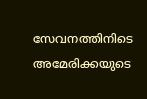സേവനത്തിനിടെ അമേരിക്കയുടെ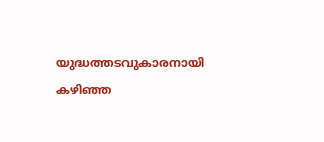യുദ്ധത്തടവുകാരനായി കഴിഞ്ഞ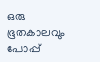ഒരു ഭൂതകാലവും പോപ്പ്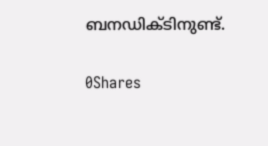ബനഡിക്ടിനുണ്ട്.

0Shares